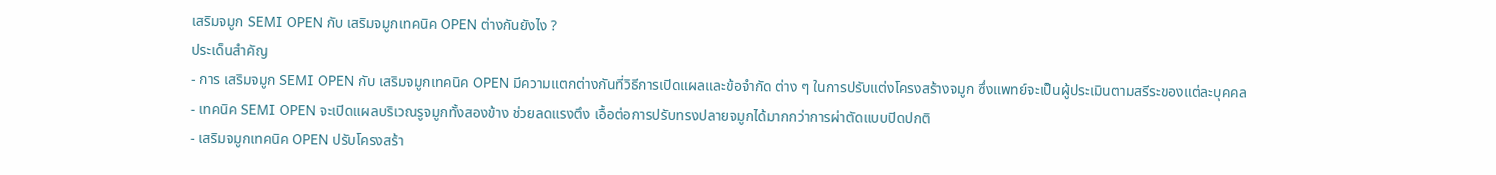เสริมจมูก SEMI OPEN กับ เสริมจมูกเทคนิค OPEN ต่างกันยังไง ?
ประเด็นสำคัญ
- การ เสริมจมูก SEMI OPEN กับ เสริมจมูกเทคนิค OPEN มีความแตกต่างกันที่วิธีการเปิดแผลและข้อจำกัด ต่าง ๆ ในการปรับแต่งโครงสร้างจมูก ซึ่งแพทย์จะเป็นผู้ประเมินตามสรีระของแต่ละบุคคล
- เทคนิค SEMI OPEN จะเปิดแผลบริเวณรูจมูกทั้งสองข้าง ช่วยลดแรงตึง เอื้อต่อการปรับทรงปลายจมูกได้มากกว่าการผ่าตัดแบบปิดปกติ
- เสริมจมูกเทคนิค OPEN ปรับโครงสร้า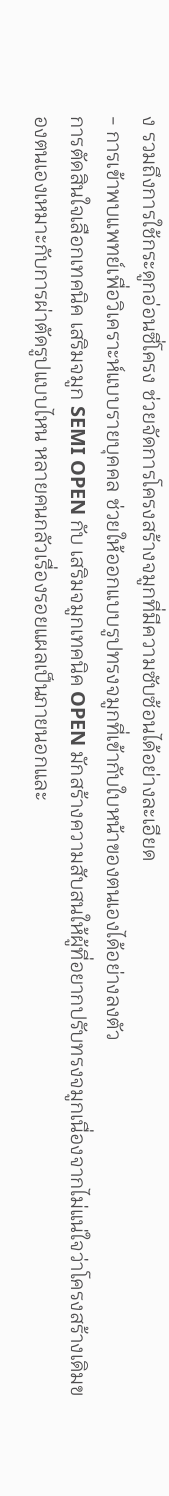ง รวมถึงการใช้กระดูกอ่อนซี่โครง ช่วยจัดการโครงสร้างจมูกที่มีความซับซ้อนได้อย่างละเอียด
- การเข้าพบแพทย์เพื่อวิเคราะห์แบบรายบุคคล ช่วยให้ออกแบบรูปทรงจมูกที่เข้ากับใบหน้าของตนเองได้อย่างลงตัว
การตัดสินใจเลือกเทคนิค เสริมจมูก SEMI OPEN กับ เสริมจมูกเทคนิค OPEN มักสร้างความสับสนให้ผู้ที่อยากปรับทรงจมูกเนื่องจากไม่แน่ใจว่าโครงสร้างเดิมของตนเองเหมาะกับการผ่าตัดรูปแบบไหน หลายคนกลัวเรื่องรอยแผลเป็นภายนอกและ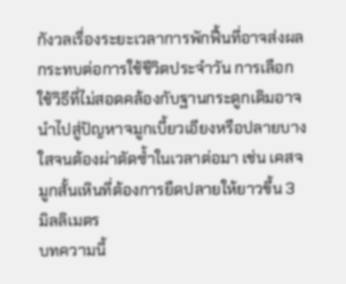กังวลเรื่องระยะเวลาการพักฟื้นที่อาจส่งผลกระทบต่อการใช้ชีวิตประจำวัน การเลือกใช้วิธีที่ไม่สอดคล้องกับฐานกระดูกเดิมอาจนำไปสู่ปัญหาจมูกเบี้ยวเอียงหรือปลายบางใสจนต้องผ่าตัดซ้ำในเวลาต่อมา เช่น เคสจมูกสั้นเหินที่ต้องการยืดปลายให้ยาวขึ้น 3 มิลลิเมตร
บทความนี้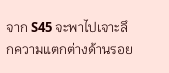จาก S45 จะพาไปเจาะลึกความแตกต่างด้านรอย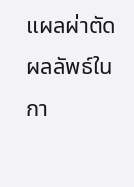แผลผ่าตัด ผลลัพธ์ในกา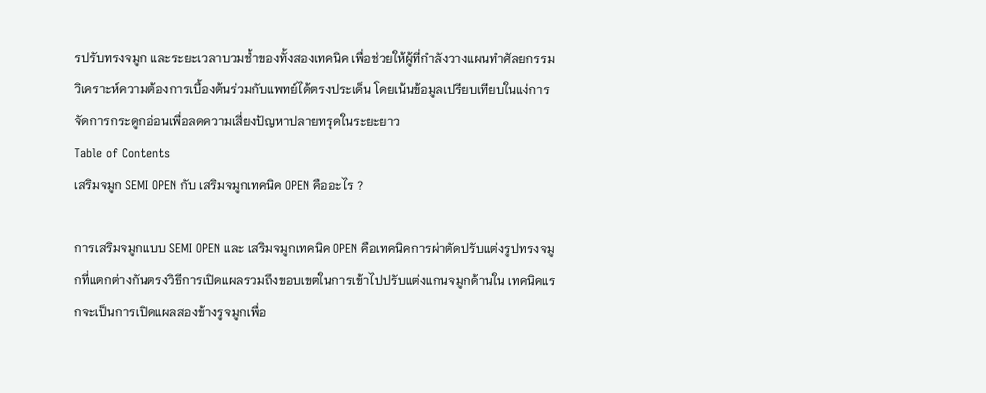รปรับทรงจมูก และระยะเวลาบวมช้ำของทั้งสองเทคนิค เพื่อช่วยให้ผู้ที่กำลังวางแผนทำศัลยกรรมวิเคราะห์ความต้องการเบื้องต้นร่วมกับแพทย์ได้ตรงประเด็น โดยเน้นข้อมูลเปรียบเทียบในแง่การจัดการกระดูกอ่อนเพื่อลดความเสี่ยงปัญหาปลายทรุดในระยะยาว
Table of Contents
เสริมจมูก SEMI OPEN กับ เสริมจมูกเทคนิค OPEN คืออะไร ?

การเสริมจมูกแบบ SEMI OPEN และ เสริมจมูกเทคนิค OPEN คือเทคนิคการผ่าตัดปรับแต่งรูปทรงจมูกที่แตกต่างกันตรงวิธีการเปิดแผลรวมถึงขอบเขตในการเข้าไปปรับแต่งแกนจมูกด้านใน เทคนิคแรกจะเป็นการเปิดแผลสองข้างรูจมูกเพื่อ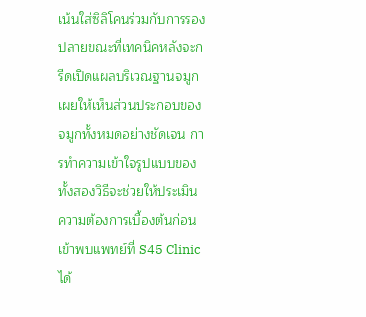เน้นใส่ซิลิโคนร่วมกับการรองปลายขณะที่เทคนิคหลังจะกรีดเปิดแผลบริเวณฐานจมูกเผยให้เห็นส่วนประกอบของจมูกทั้งหมดอย่างชัดเจน การทำความเข้าใจรูปแบบของทั้งสองวิธีจะช่วยให้ประเมินความต้องการเบื้องต้นก่อนเข้าพบแพทย์ที่ S45 Clinic ได้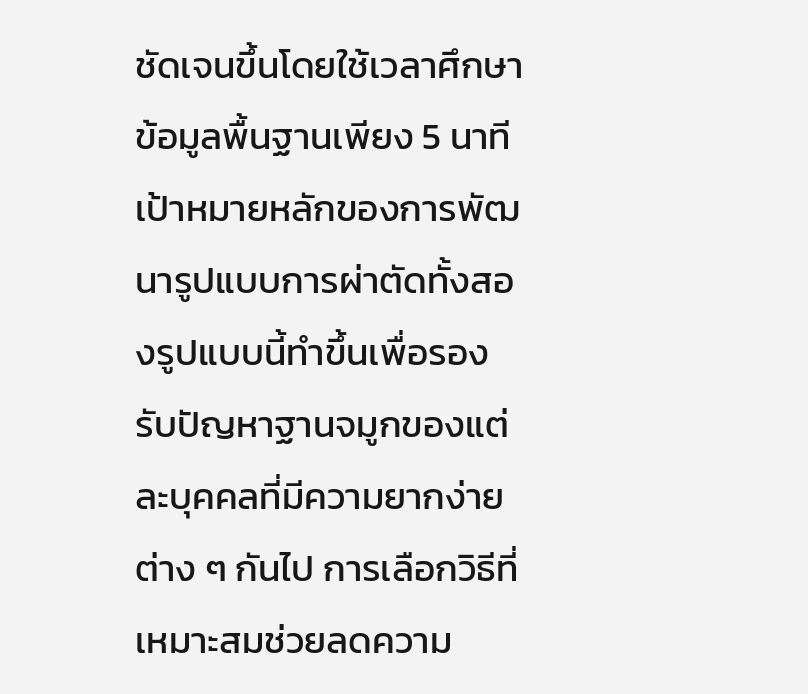ชัดเจนขึ้นโดยใช้เวลาศึกษาข้อมูลพื้นฐานเพียง 5 นาที
เป้าหมายหลักของการพัฒนารูปแบบการผ่าตัดทั้งสองรูปแบบนี้ทำขึ้นเพื่อรองรับปัญหาฐานจมูกของแต่ละบุคคลที่มีความยากง่ายต่าง ๆ กันไป การเลือกวิธีที่เหมาะสมช่วยลดความ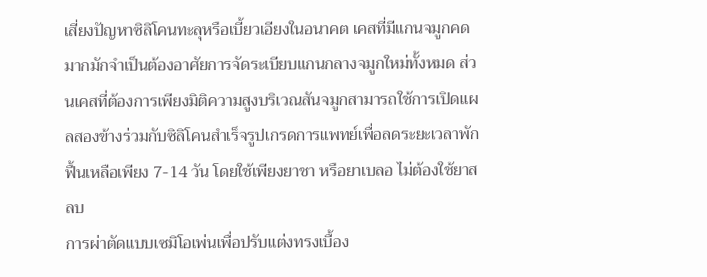เสี่ยงปัญหาซิลิโคนทะลุหรือเบี้ยวเอียงในอนาคต เคสที่มีแกนจมูกคดมากมักจำเป็นต้องอาศัยการจัดระเบียบแกนกลางจมูกใหม่ทั้งหมด ส่วนเคสที่ต้องการเพียงมิติความสูงบริเวณสันจมูกสามารถใช้การเปิดแผลสองข้างร่วมกับซิลิโคนสำเร็จรูปเกรดการแพทย์เพื่อลดระยะเวลาพักฟื้นเหลือเพียง 7-14 วัน โดยใช้เพียงยาชา หรือยาเบลอ ไม่ต้องใช้ยาสลบ
การผ่าตัดแบบเซมิโอเพ่นเพื่อปรับแต่งทรงเบื้อง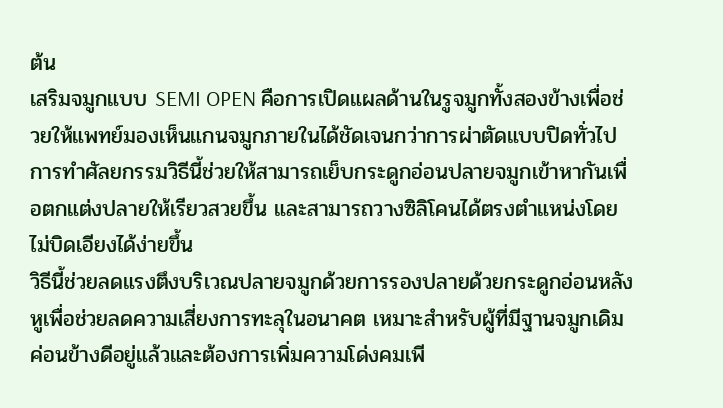ต้น
เสริมจมูกแบบ SEMI OPEN คือการเปิดแผลด้านในรูจมูกทั้งสองข้างเพื่อช่วยให้แพทย์มองเห็นแกนจมูกภายในได้ชัดเจนกว่าการผ่าตัดแบบปิดทั่วไป การทำศัลยกรรมวิธีนี้ช่วยให้สามารถเย็บกระดูกอ่อนปลายจมูกเข้าหากันเพื่อตกแต่งปลายให้เรียวสวยขึ้น และสามารถวางซิลิโคนได้ตรงตำแหน่งโดยไม่บิดเอียงได้ง่ายขึ้น
วิธีนี้ช่วยลดแรงตึงบริเวณปลายจมูกด้วยการรองปลายด้วยกระดูกอ่อนหลังหูเพื่อช่วยลดความเสี่ยงการทะลุในอนาคต เหมาะสำหรับผู้ที่มีฐานจมูกเดิมค่อนข้างดีอยู่แล้วและต้องการเพิ่มความโด่งคมเพี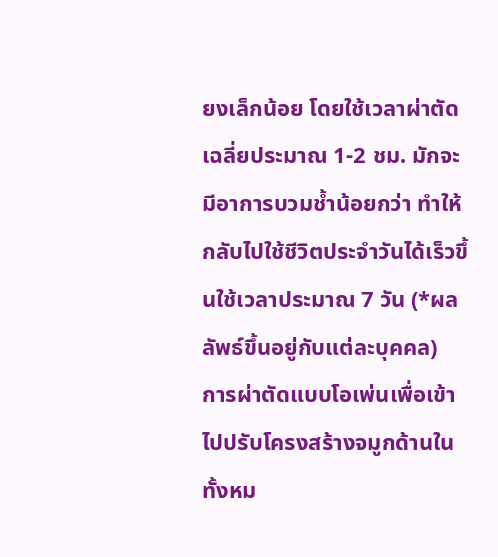ยงเล็กน้อย โดยใช้เวลาผ่าตัดเฉลี่ยประมาณ 1-2 ชม. มักจะมีอาการบวมช้ำน้อยกว่า ทำให้กลับไปใช้ชีวิตประจำวันได้เร็วขึ้นใช้เวลาประมาณ 7 วัน (*ผลลัพธ์ขึ้นอยู่กับแต่ละบุคคล)
การผ่าตัดแบบโอเพ่นเพื่อเข้าไปปรับโครงสร้างจมูกด้านในทั้งหม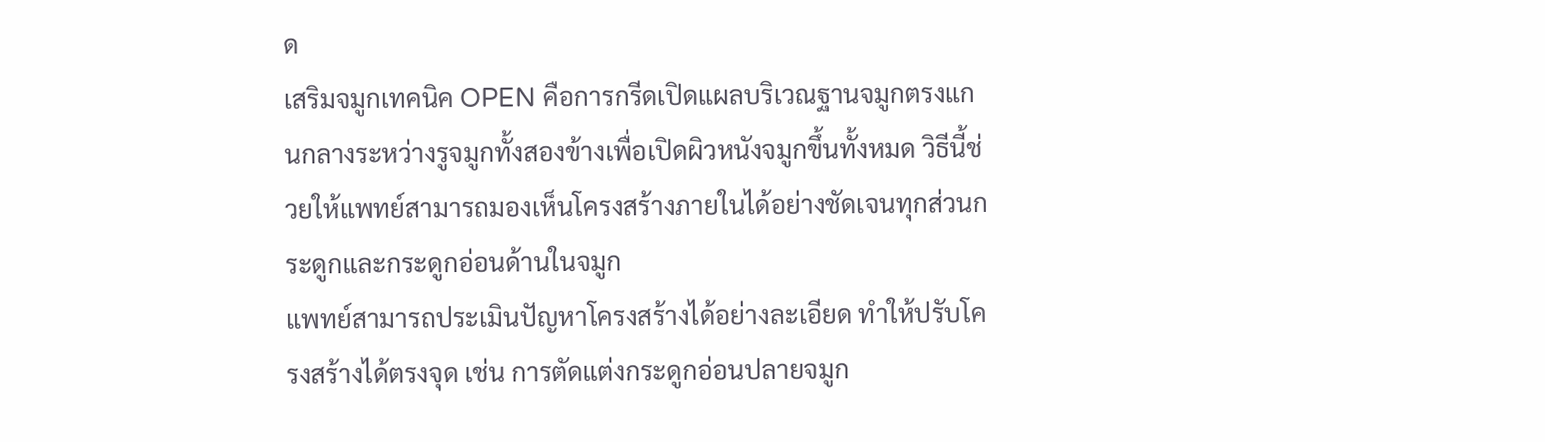ด
เสริมจมูกเทคนิค OPEN คือการกรีดเปิดแผลบริเวณฐานจมูกตรงแกนกลางระหว่างรูจมูกทั้งสองข้างเพื่อเปิดผิวหนังจมูกขึ้นทั้งหมด วิธีนี้ช่วยให้แพทย์สามารถมองเห็นโครงสร้างภายในได้อย่างชัดเจนทุกส่วนกระดูกและกระดูกอ่อนด้านในจมูก
แพทย์สามารถประเมินปัญหาโครงสร้างได้อย่างละเอียด ทำให้ปรับโครงสร้างได้ตรงจุด เช่น การตัดแต่งกระดูกอ่อนปลายจมูก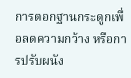การตอกฐานกระดูกเพื่อลดความกว้าง หรือการปรับผนัง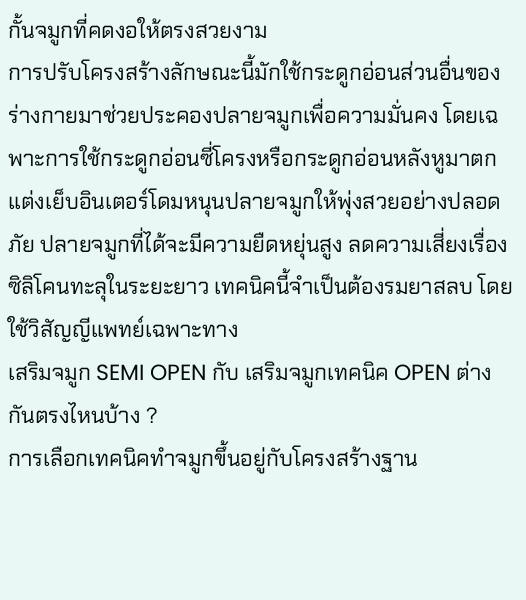กั้นจมูกที่คดงอให้ตรงสวยงาม
การปรับโครงสร้างลักษณะนี้มักใช้กระดูกอ่อนส่วนอื่นของร่างกายมาช่วยประคองปลายจมูกเพื่อความมั่นคง โดยเฉพาะการใช้กระดูกอ่อนซี่โครงหรือกระดูกอ่อนหลังหูมาตกแต่งเย็บอินเตอร์โดมหนุนปลายจมูกให้พุ่งสวยอย่างปลอดภัย ปลายจมูกที่ได้จะมีความยืดหยุ่นสูง ลดความเสี่ยงเรื่องซิลิโคนทะลุในระยะยาว เทคนิคนี้จำเป็นต้องรมยาสลบ โดยใช้วิสัญญีแพทย์เฉพาะทาง
เสริมจมูก SEMI OPEN กับ เสริมจมูกเทคนิค OPEN ต่างกันตรงไหนบ้าง ?
การเลือกเทคนิคทำจมูกขึ้นอยู่กับโครงสร้างฐาน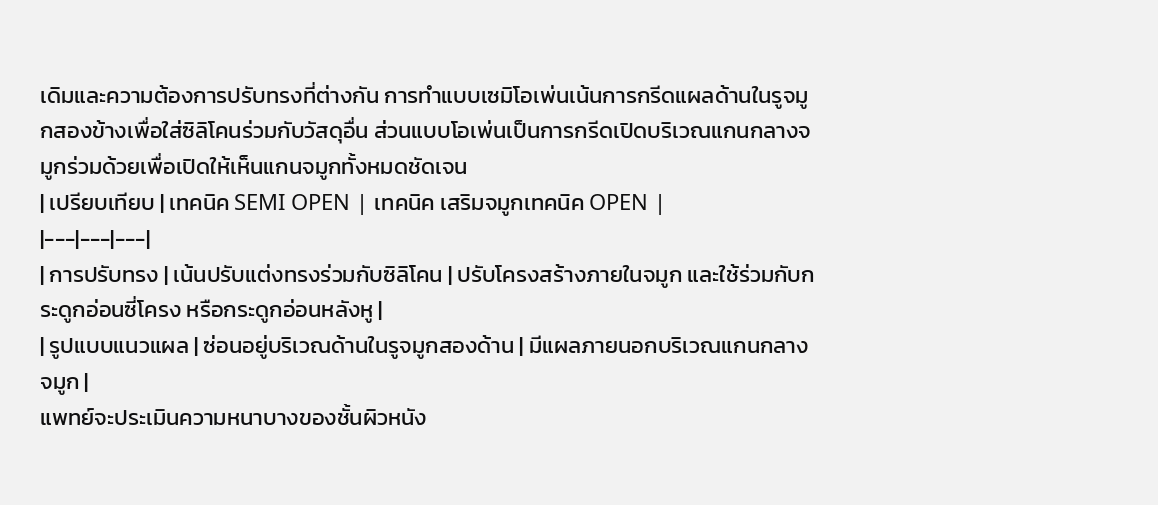เดิมและความต้องการปรับทรงที่ต่างกัน การทำแบบเซมิโอเพ่นเน้นการกรีดแผลด้านในรูจมูกสองข้างเพื่อใส่ซิลิโคนร่วมกับวัสดุอื่น ส่วนแบบโอเพ่นเป็นการกรีดเปิดบริเวณแกนกลางจมูกร่วมด้วยเพื่อเปิดให้เห็นแกนจมูกทั้งหมดชัดเจน
| เปรียบเทียบ | เทคนิค SEMI OPEN | เทคนิค เสริมจมูกเทคนิค OPEN |
|---|---|---|
| การปรับทรง | เน้นปรับแต่งทรงร่วมกับซิลิโคน | ปรับโครงสร้างภายในจมูก และใช้ร่วมกับกระดูกอ่อนซี่โครง หรือกระดูกอ่อนหลังหู |
| รูปแบบแนวแผล | ซ่อนอยู่บริเวณด้านในรูจมูกสองด้าน | มีแผลภายนอกบริเวณแกนกลางจมูก |
แพทย์จะประเมินความหนาบางของชั้นผิวหนัง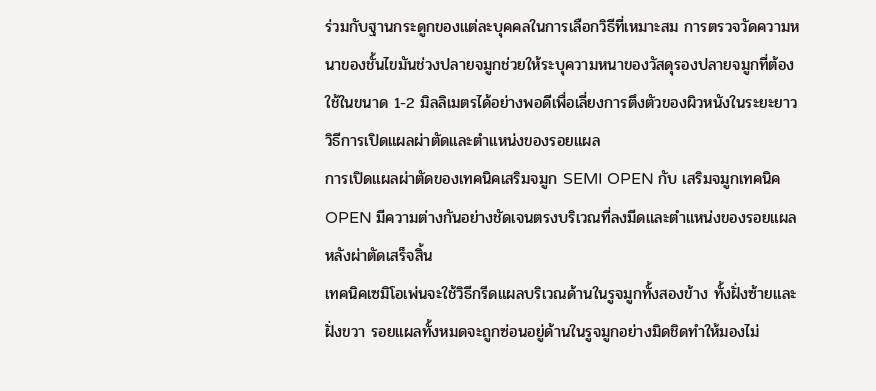ร่วมกับฐานกระดูกของแต่ละบุคคลในการเลือกวิธีที่เหมาะสม การตรวจวัดความหนาของชั้นไขมันช่วงปลายจมูกช่วยให้ระบุความหนาของวัสดุรองปลายจมูกที่ต้องใช้ในขนาด 1-2 มิลลิเมตรได้อย่างพอดีเพื่อเลี่ยงการตึงตัวของผิวหนังในระยะยาว
วิธีการเปิดแผลผ่าตัดและตำแหน่งของรอยแผล
การเปิดแผลผ่าตัดของเทคนิคเสริมจมูก SEMI OPEN กับ เสริมจมูกเทคนิค OPEN มีความต่างกันอย่างชัดเจนตรงบริเวณที่ลงมีดและตำแหน่งของรอยแผลหลังผ่าตัดเสร็จสิ้น
เทคนิคเซมิโอเพ่นจะใช้วิธีกรีดแผลบริเวณด้านในรูจมูกทั้งสองข้าง ทั้งฝั่งซ้ายและฝั่งขวา รอยแผลทั้งหมดจะถูกซ่อนอยู่ด้านในรูจมูกอย่างมิดชิดทำให้มองไม่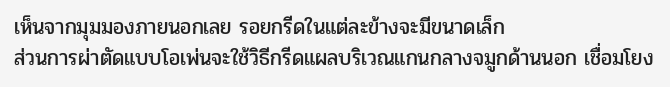เห็นจากมุมมองภายนอกเลย รอยกรีดในแต่ละข้างจะมีขนาดเล็ก
ส่วนการผ่าตัดแบบโอเพ่นจะใช้วิธีกรีดแผลบริเวณแกนกลางจมูกด้านนอก เชื่อมโยง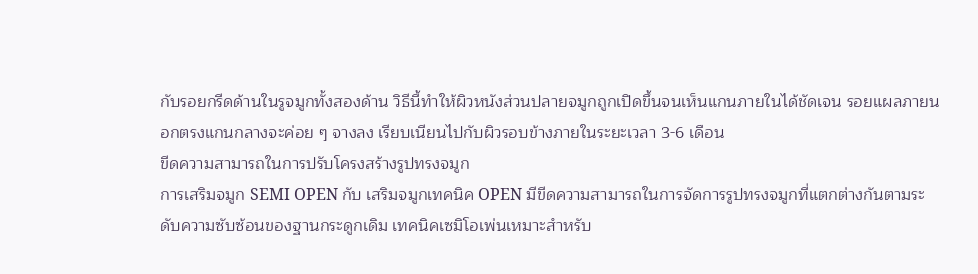กับรอยกรีดด้านในรูจมูกทั้งสองด้าน วิธีนี้ทำให้ผิวหนังส่วนปลายจมูกถูกเปิดขึ้นจนเห็นแกนภายในได้ชัดเจน รอยแผลภายนอกตรงแกนกลางจะค่อย ๆ จางลง เรียบเนียนไปกับผิวรอบข้างภายในระยะเวลา 3-6 เดือน
ขีดความสามารถในการปรับโครงสร้างรูปทรงจมูก
การเสริมจมูก SEMI OPEN กับ เสริมจมูกเทคนิค OPEN มีขีดความสามารถในการจัดการรูปทรงจมูกที่แตกต่างกันตามระดับความซับซ้อนของฐานกระดูกเดิม เทคนิคเซมิโอเพ่นเหมาะสำหรับ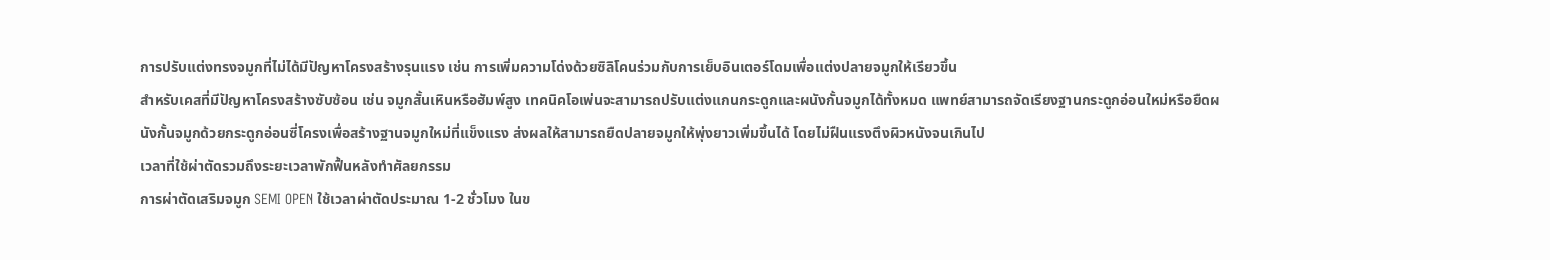การปรับแต่งทรงจมูกที่ไม่ได้มีปัญหาโครงสร้างรุนแรง เช่น การเพิ่มความโด่งด้วยซิลิโคนร่วมกับการเย็บอินเตอร์โดมเพื่อแต่งปลายจมูกให้เรียวขึ้น
สำหรับเคสที่มีปัญหาโครงสร้างซับซ้อน เช่น จมูกสั้นเหินหรือฮัมพ์สูง เทคนิคโอเพ่นจะสามารถปรับแต่งแกนกระดูกและผนังกั้นจมูกได้ทั้งหมด แพทย์สามารถจัดเรียงฐานกระดูกอ่อนใหม่หรือยืดผนังกั้นจมูกด้วยกระดูกอ่อนซี่โครงเพื่อสร้างฐานจมูกใหม่ที่แข็งแรง ส่งผลให้สามารถยืดปลายจมูกให้พุ่งยาวเพิ่มขึ้นได้ โดยไม่ฝืนแรงตึงผิวหนังจนเกินไป
เวลาที่ใช้ผ่าตัดรวมถึงระยะเวลาพักฟื้นหลังทำศัลยกรรม
การผ่าตัดเสริมจมูก SEMI OPEN ใช้เวลาผ่าตัดประมาณ 1-2 ชั่วโมง ในข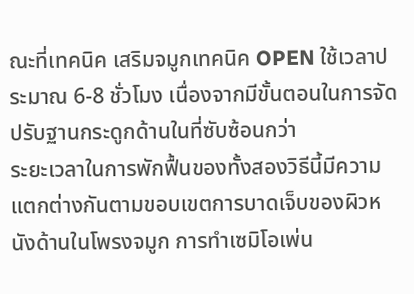ณะที่เทคนิค เสริมจมูกเทคนิค OPEN ใช้เวลาประมาณ 6-8 ชั่วโมง เนื่องจากมีขั้นตอนในการจัดปรับฐานกระดูกด้านในที่ซับซ้อนกว่า
ระยะเวลาในการพักฟื้นของทั้งสองวิธีนี้มีความแตกต่างกันตามขอบเขตการบาดเจ็บของผิวหนังด้านในโพรงจมูก การทำเซมิโอเพ่น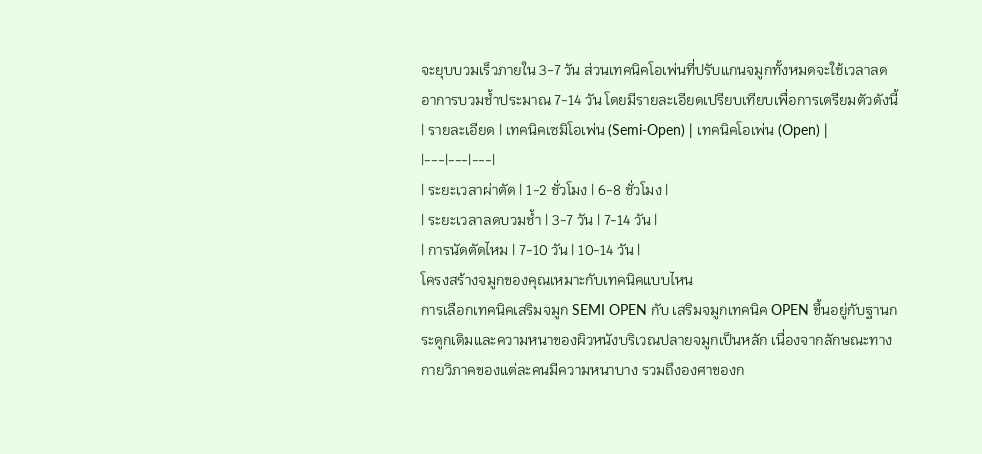จะยุบบวมเร็วภายใน 3-7 วัน ส่วนเทคนิคโอเพ่นที่ปรับแกนจมูกทั้งหมดจะใช้เวลาลดอาการบวมช้ำประมาณ 7-14 วัน โดยมีรายละเอียดเปรียบเทียบเพื่อการเตรียมตัวดังนี้
| รายละเอียด | เทคนิคเซมิโอเพ่น (Semi-Open) | เทคนิคโอเพ่น (Open) |
|---|---|---|
| ระยะเวลาผ่าตัด | 1-2 ชั่วโมง | 6-8 ชั่วโมง |
| ระยะเวลาลดบวมช้ำ | 3-7 วัน | 7-14 วัน |
| การนัดตัดไหม | 7-10 วัน | 10-14 วัน |
โครงสร้างจมูกของคุณเหมาะกับเทคนิคแบบไหน
การเลือกเทคนิคเสริมจมูก SEMI OPEN กับ เสริมจมูกเทคนิค OPEN ขึ้นอยู่กับฐานกระดูกเดิมและความหนาของผิวหนังบริเวณปลายจมูกเป็นหลัก เนื่องจากลักษณะทางกายวิภาคของแต่ละคนมีความหนาบาง รวมถึงองศาของก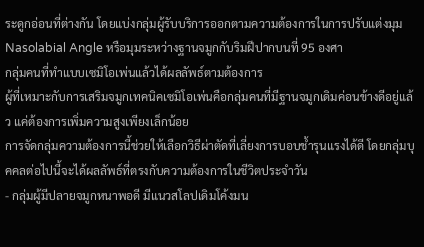ระดูกอ่อนที่ต่างกัน โดยแบ่งกลุ่มผู้รับบริการออกตามความต้องการในการปรับแต่งมุม Nasolabial Angle หรือมุมระหว่างฐานจมูกกับริมฝีปากบนที่ 95 องศา
กลุ่มคนที่ทำแบบเซมิโอเพ่นแล้วได้ผลลัพธ์ตามต้องการ
ผู้ที่เหมาะกับการเสริมจมูกเทคนิคเซมิโอเพ่นคือกลุ่มคนที่มีฐานจมูกเดิมค่อนข้างดีอยู่แล้ว แค่ต้องการเพิ่มความสูงเพียงเล็กน้อย
การจัดกลุ่มความต้องการนี้ช่วยให้เลือกวิธีผ่าตัดที่เลี่ยงการบอบช้ำรุนแรงได้ดี โดยกลุ่มบุคคลต่อไปนี้จะได้ผลลัพธ์ที่ตรงกับความต้องการในชีวิตประจำวัน
- กลุ่มผู้มีปลายจมูกหนาพอดี มีแนวสโลปเดิมโค้งมน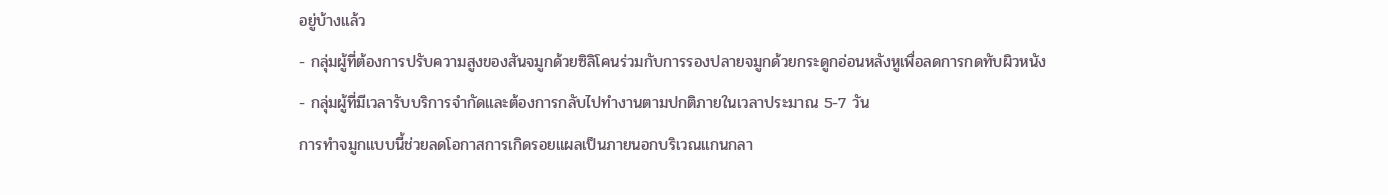อยู่บ้างแล้ว
- กลุ่มผู้ที่ต้องการปรับความสูงของสันจมูกด้วยซิลิโคนร่วมกับการรองปลายจมูกด้วยกระดูกอ่อนหลังหูเพื่อลดการกดทับผิวหนัง
- กลุ่มผู้ที่มีเวลารับบริการจำกัดและต้องการกลับไปทำงานตามปกติภายในเวลาประมาณ 5-7 วัน
การทำจมูกแบบนี้ช่วยลดโอกาสการเกิดรอยแผลเป็นภายนอกบริเวณแกนกลา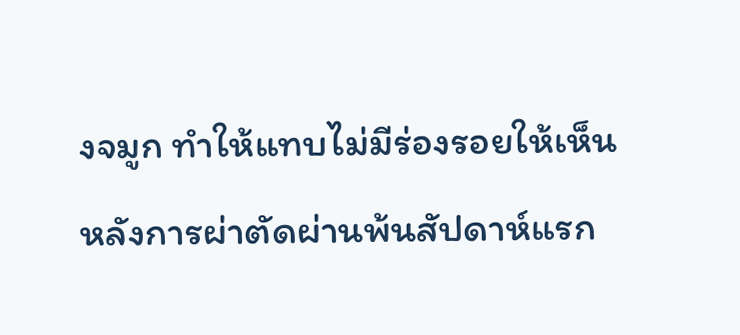งจมูก ทำให้แทบไม่มีร่องรอยให้เห็นหลังการผ่าตัดผ่านพ้นสัปดาห์แรก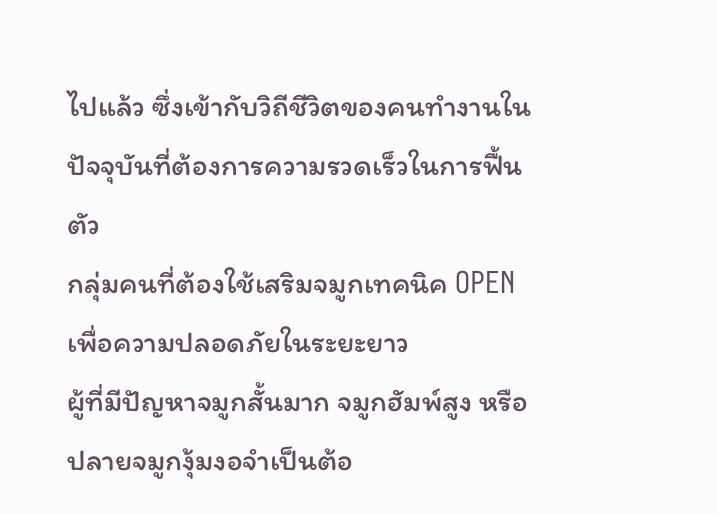ไปแล้ว ซึ่งเข้ากับวิถีชีวิตของคนทำงานในปัจจุบันที่ต้องการความรวดเร็วในการฟื้นตัว
กลุ่มคนที่ต้องใช้เสริมจมูกเทคนิค OPEN เพื่อความปลอดภัยในระยะยาว
ผู้ที่มีปัญหาจมูกสั้นมาก จมูกฮัมพ์สูง หรือปลายจมูกงุ้มงอจำเป็นต้อ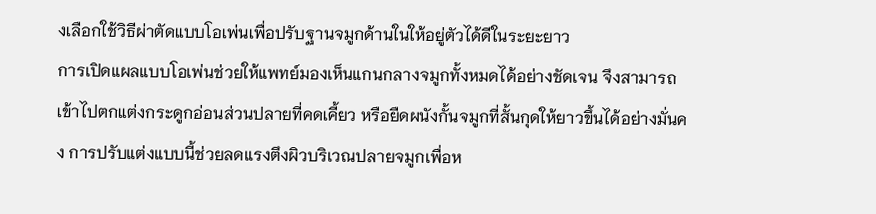งเลือกใช้วิธีผ่าตัดแบบโอเพ่นเพื่อปรับฐานจมูกด้านในให้อยู่ตัวได้ดีในระยะยาว
การเปิดแผลแบบโอเพ่นช่วยให้แพทย์มองเห็นแกนกลางจมูกทั้งหมดได้อย่างชัดเจน จึงสามารถเข้าไปตกแต่งกระดูกอ่อนส่วนปลายที่คดเคี้ยว หรือยืดผนังกั้นจมูกที่สั้นกุดให้ยาวขึ้นได้อย่างมั่นคง การปรับแต่งแบบนี้ช่วยลดแรงตึงผิวบริเวณปลายจมูกเพื่อห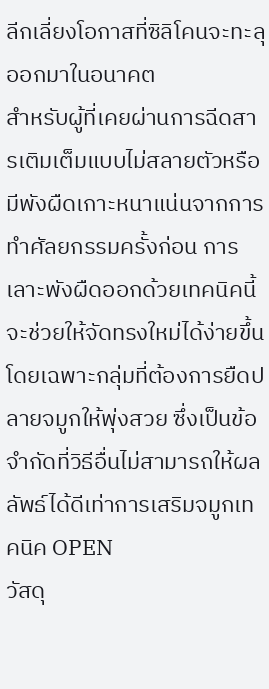ลีกเลี่ยงโอกาสที่ซิลิโคนจะทะลุออกมาในอนาคต
สำหรับผู้ที่เคยผ่านการฉีดสารเติมเต็มแบบไม่สลายตัวหรือมีพังผืดเกาะหนาแน่นจากการทำศัลยกรรมครั้งก่อน การเลาะพังผืดออกด้วยเทคนิคนี้จะช่วยให้จัดทรงใหม่ได้ง่ายขึ้น โดยเฉพาะกลุ่มที่ต้องการยืดปลายจมูกให้พุ่งสวย ซึ่งเป็นข้อจำกัดที่วิธีอื่นไม่สามารถให้ผลลัพธ์ได้ดีเท่าการเสริมจมูกเทคนิค OPEN
วัสดุ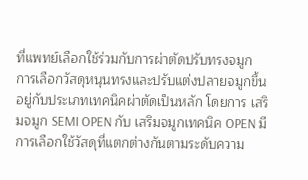ที่แพทย์เลือกใช้ร่วมกับการผ่าตัดปรับทรงจมูก
การเลือกวัสดุหนุนทรงและปรับแต่งปลายจมูกขึ้นอยู่กับประเภทเทคนิคผ่าตัดเป็นหลัก โดยการ เสริมจมูก SEMI OPEN กับ เสริมจมูกเทคนิค OPEN มีการเลือกใช้วัสดุที่แตกต่างกันตามระดับความ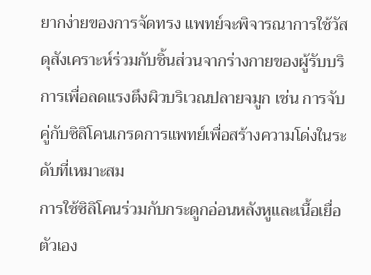ยากง่ายของการจัดทรง แพทย์จะพิจารณาการใช้วัสดุสังเคราะห์ร่วมกับชิ้นส่วนจากร่างกายของผู้รับบริการเพื่อลดแรงตึงผิวบริเวณปลายจมูก เช่น การจับคู่กับซิลิโคนเกรดการแพทย์เพื่อสร้างความโด่งในระดับที่เหมาะสม
การใช้ซิลิโคนร่วมกับกระดูกอ่อนหลังหูและเนื้อเยื่อตัวเอง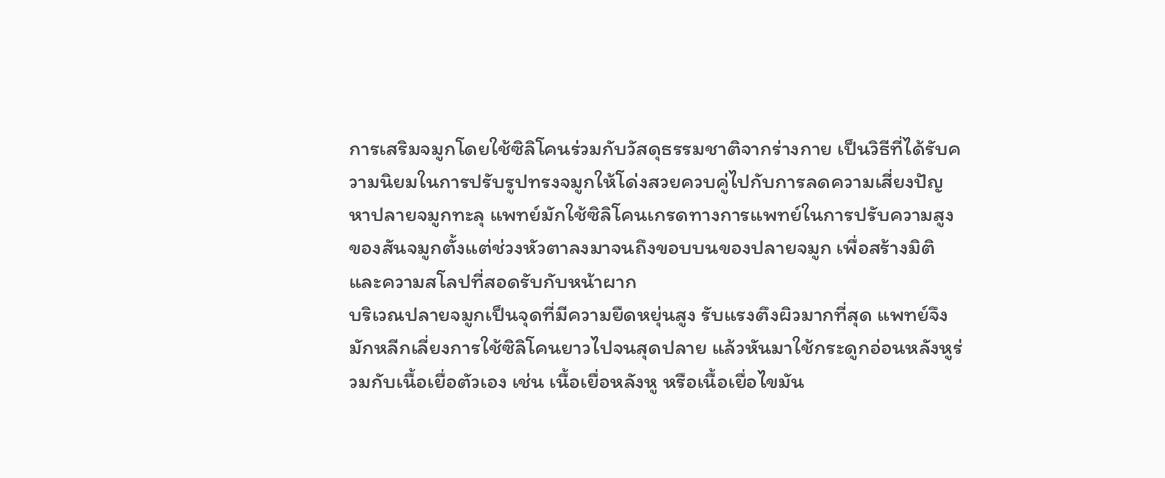การเสริมจมูกโดยใช้ซิลิโคนร่วมกับวัสดุธรรมชาติจากร่างกาย เป็นวิธีที่ได้รับความนิยมในการปรับรูปทรงจมูกให้โด่งสวยควบคู่ไปกับการลดความเสี่ยงปัญหาปลายจมูกทะลุ แพทย์มักใช้ซิลิโคนเกรดทางการแพทย์ในการปรับความสูงของสันจมูกตั้งแต่ช่วงหัวตาลงมาจนถึงขอบบนของปลายจมูก เพื่อสร้างมิติและความสโลปที่สอดรับกับหน้าผาก
บริเวณปลายจมูกเป็นจุดที่มีความยืดหยุ่นสูง รับแรงตึงผิวมากที่สุด แพทย์จึงมักหลีกเลี่ยงการใช้ซิลิโคนยาวไปจนสุดปลาย แล้วหันมาใช้กระดูกอ่อนหลังหูร่วมกับเนื้อเยื่อตัวเอง เช่น เนื้อเยื่อหลังหู หรือเนื้อเยื่อไขมัน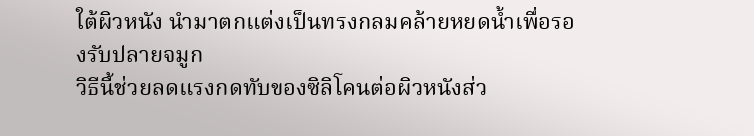ใต้ผิวหนัง นำมาตกแต่งเป็นทรงกลมคล้ายหยดน้ำเพื่อรองรับปลายจมูก
วิธีนี้ช่วยลดแรงกดทับของซิลิโคนต่อผิวหนังส่ว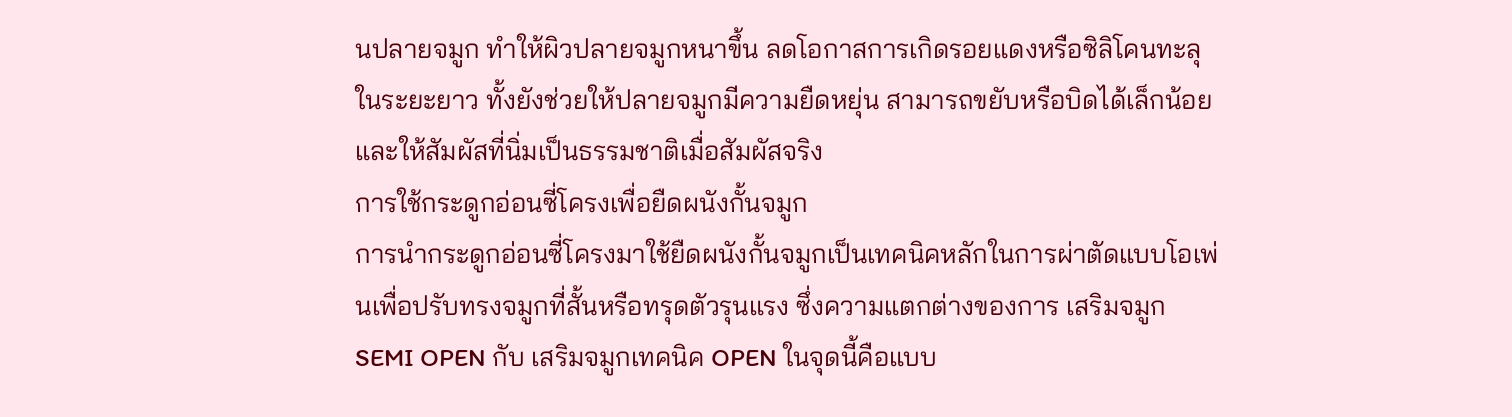นปลายจมูก ทำให้ผิวปลายจมูกหนาขึ้น ลดโอกาสการเกิดรอยแดงหรือซิลิโคนทะลุในระยะยาว ทั้งยังช่วยให้ปลายจมูกมีความยืดหยุ่น สามารถขยับหรือบิดได้เล็กน้อย และให้สัมผัสที่นิ่มเป็นธรรมชาติเมื่อสัมผัสจริง
การใช้กระดูกอ่อนซี่โครงเพื่อยืดผนังกั้นจมูก
การนำกระดูกอ่อนซี่โครงมาใช้ยืดผนังกั้นจมูกเป็นเทคนิคหลักในการผ่าตัดแบบโอเพ่นเพื่อปรับทรงจมูกที่สั้นหรือทรุดตัวรุนแรง ซึ่งความแตกต่างของการ เสริมจมูก SEMI OPEN กับ เสริมจมูกเทคนิค OPEN ในจุดนี้คือแบบ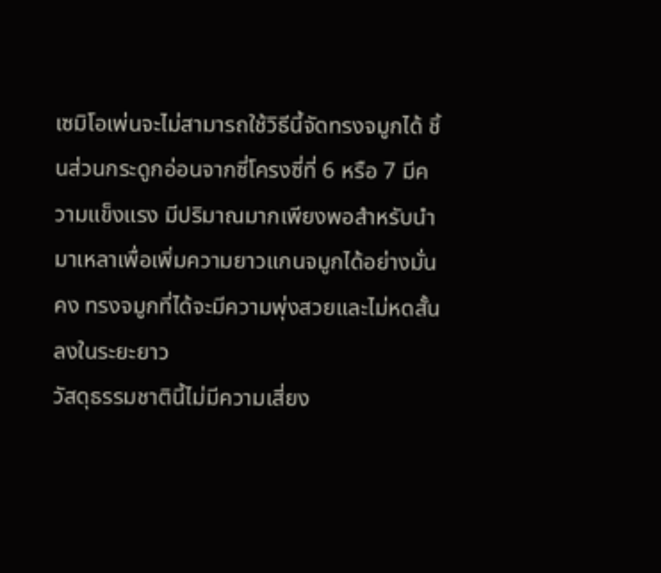เซมิโอเพ่นจะไม่สามารถใช้วิธีนี้จัดทรงจมูกได้ ชิ้นส่วนกระดูกอ่อนจากซี่โครงซี่ที่ 6 หรือ 7 มีความแข็งแรง มีปริมาณมากเพียงพอสำหรับนำมาเหลาเพื่อเพิ่มความยาวแกนจมูกได้อย่างมั่นคง ทรงจมูกที่ได้จะมีความพุ่งสวยและไม่หดสั้นลงในระยะยาว
วัสดุธรรมชาตินี้ไม่มีความเสี่ยง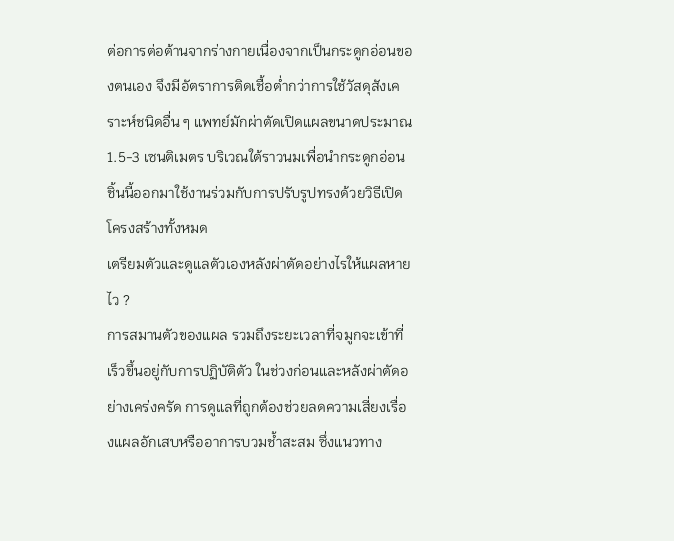ต่อการต่อต้านจากร่างกายเนื่องจากเป็นกระดูกอ่อนของตนเอง จึงมีอัตราการติดเชื้อต่ำกว่าการใช้วัสดุสังเคราะห์ชนิดอื่น ๆ แพทย์มักผ่าตัดเปิดแผลขนาดประมาณ 1.5-3 เซนติเมตร บริเวณใต้ราวนมเพื่อนำกระดูกอ่อนชิ้นนี้ออกมาใช้งานร่วมกับการปรับรูปทรงด้วยวิธีเปิดโครงสร้างทั้งหมด
เตรียมตัวและดูแลตัวเองหลังผ่าตัดอย่างไรให้แผลหายไว ?
การสมานตัวของแผล รวมถึงระยะเวลาที่จมูกจะเข้าที่เร็วขึ้นอยู่กับการปฏิบัติตัว ในช่วงก่อนและหลังผ่าตัดอย่างเคร่งครัด การดูแลที่ถูกต้องช่วยลดความเสี่ยงเรื่องแผลอักเสบหรืออาการบวมช้ำสะสม ซึ่งแนวทาง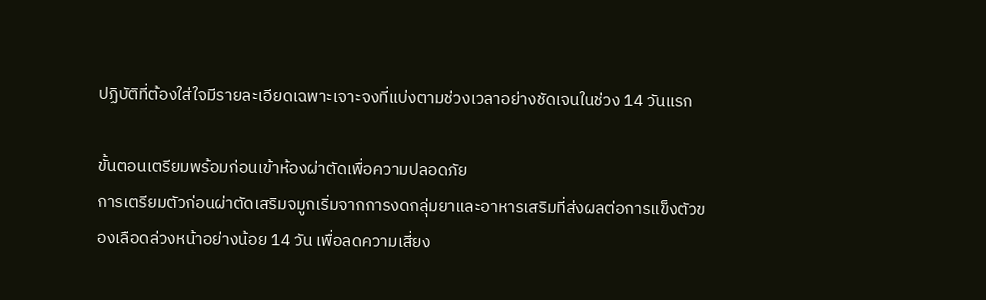ปฏิบัติที่ต้องใส่ใจมีรายละเอียดเฉพาะเจาะจงที่แบ่งตามช่วงเวลาอย่างชัดเจนในช่วง 14 วันแรก

ขั้นตอนเตรียมพร้อมก่อนเข้าห้องผ่าตัดเพื่อความปลอดภัย
การเตรียมตัวก่อนผ่าตัดเสริมจมูกเริ่มจากการงดกลุ่มยาและอาหารเสริมที่ส่งผลต่อการแข็งตัวของเลือดล่วงหน้าอย่างน้อย 14 วัน เพื่อลดความเสี่ยง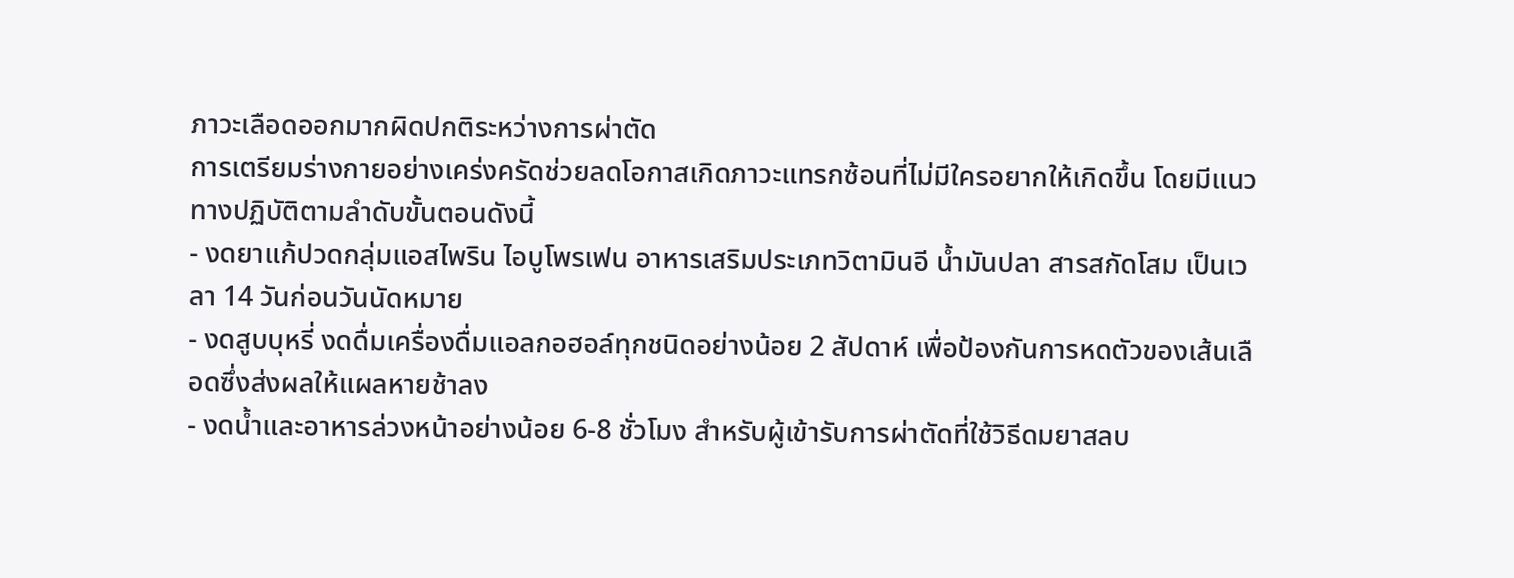ภาวะเลือดออกมากผิดปกติระหว่างการผ่าตัด
การเตรียมร่างกายอย่างเคร่งครัดช่วยลดโอกาสเกิดภาวะแทรกซ้อนที่ไม่มีใครอยากให้เกิดขึ้น โดยมีแนวทางปฏิบัติตามลำดับขั้นตอนดังนี้
- งดยาแก้ปวดกลุ่มแอสไพริน ไอบูโพรเฟน อาหารเสริมประเภทวิตามินอี น้ำมันปลา สารสกัดโสม เป็นเวลา 14 วันก่อนวันนัดหมาย
- งดสูบบุหรี่ งดดื่มเครื่องดื่มแอลกอฮอล์ทุกชนิดอย่างน้อย 2 สัปดาห์ เพื่อป้องกันการหดตัวของเส้นเลือดซึ่งส่งผลให้แผลหายช้าลง
- งดน้ำและอาหารล่วงหน้าอย่างน้อย 6-8 ชั่วโมง สำหรับผู้เข้ารับการผ่าตัดที่ใช้วิธีดมยาสลบ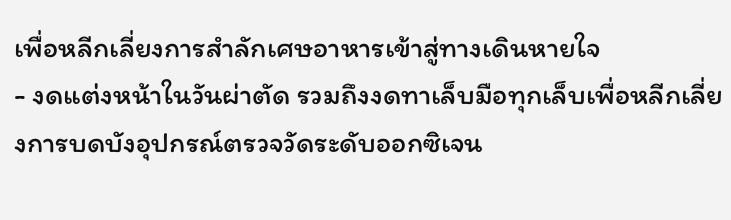เพื่อหลีกเลี่ยงการสำลักเศษอาหารเข้าสู่ทางเดินหายใจ
- งดแต่งหน้าในวันผ่าตัด รวมถึงงดทาเล็บมือทุกเล็บเพื่อหลีกเลี่ยงการบดบังอุปกรณ์ตรวจวัดระดับออกซิเจน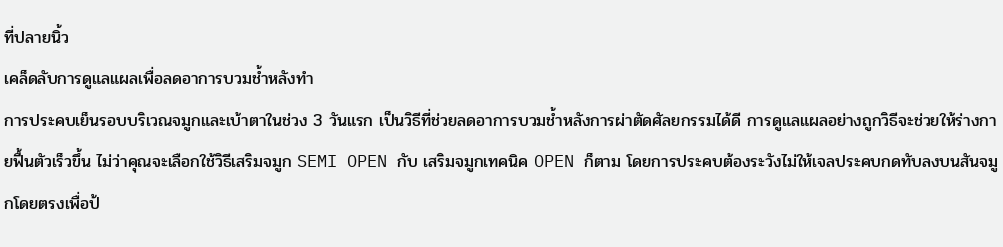ที่ปลายนิ้ว
เคล็ดลับการดูแลแผลเพื่อลดอาการบวมช้ำหลังทำ
การประคบเย็นรอบบริเวณจมูกและเบ้าตาในช่วง 3 วันแรก เป็นวิธีที่ช่วยลดอาการบวมช้ำหลังการผ่าตัดศัลยกรรมได้ดี การดูแลแผลอย่างถูกวิธีจะช่วยให้ร่างกายฟื้นตัวเร็วขึ้น ไม่ว่าคุณจะเลือกใช้วิธีเสริมจมูก SEMI OPEN กับ เสริมจมูกเทคนิค OPEN ก็ตาม โดยการประคบต้องระวังไม่ให้เจลประคบกดทับลงบนสันจมูกโดยตรงเพื่อป้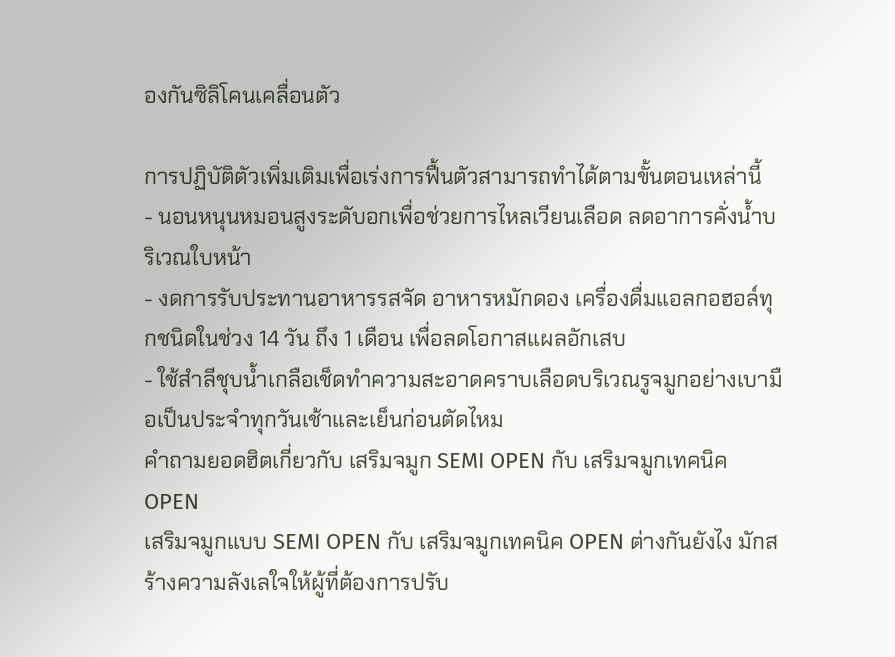องกันซิลิโคนเคลื่อนตัว

การปฏิบัติตัวเพิ่มเติมเพื่อเร่งการฟื้นตัวสามารถทำได้ตามขั้นตอนเหล่านี้
- นอนหนุนหมอนสูงระดับอกเพื่อช่วยการไหลเวียนเลือด ลดอาการคั่งน้ำบริเวณใบหน้า
- งดการรับประทานอาหารรสจัด อาหารหมักดอง เครื่องดื่มแอลกอฮอล์ทุกชนิดในช่วง 14 วัน ถึง 1 เดือน เพื่อลดโอกาสแผลอักเสบ
- ใช้สำลีชุบน้ำเกลือเช็ดทำความสะอาดคราบเลือดบริเวณรูจมูกอย่างเบามือเป็นประจำทุกวันเช้าและเย็นก่อนตัดไหม
คำถามยอดฮิตเกี่ยวกับ เสริมจมูก SEMI OPEN กับ เสริมจมูกเทคนิค OPEN
เสริมจมูกแบบ SEMI OPEN กับ เสริมจมูกเทคนิค OPEN ต่างกันยังไง มักสร้างความลังเลใจให้ผู้ที่ต้องการปรับ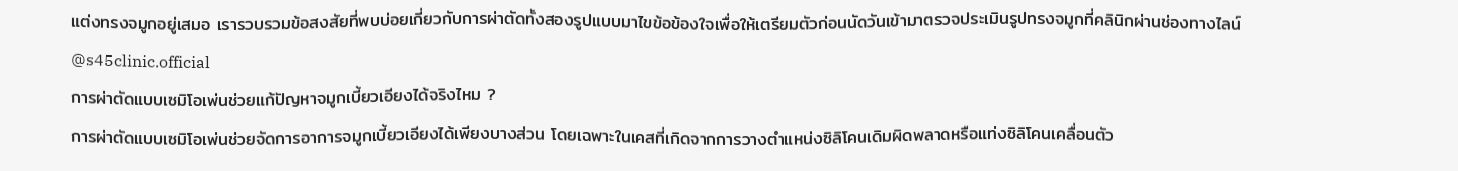แต่งทรงจมูกอยู่เสมอ เรารวบรวมข้อสงสัยที่พบบ่อยเกี่ยวกับการผ่าตัดทั้งสองรูปแบบมาไขข้อข้องใจเพื่อให้เตรียมตัวก่อนนัดวันเข้ามาตรวจประเมินรูปทรงจมูกที่คลินิกผ่านช่องทางไลน์ @s45clinic.official
การผ่าตัดแบบเซมิโอเพ่นช่วยแก้ปัญหาจมูกเบี้ยวเอียงได้จริงไหม ?
การผ่าตัดแบบเซมิโอเพ่นช่วยจัดการอาการจมูกเบี้ยวเอียงได้เพียงบางส่วน โดยเฉพาะในเคสที่เกิดจากการวางตำแหน่งซิลิโคนเดิมผิดพลาดหรือแท่งซิลิโคนเคลื่อนตัว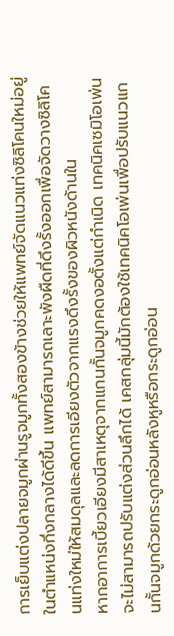การเย็บแต่งปลายจมูกผ่านรูจมูกทั้งสองข้างช่วยให้แพทย์จัดแนวแท่งซิลิโคนใหม่อยู่ในตำแหน่งกึ่งกลางได้ดีขึ้น แพทย์สามารถเลาะพังผืดที่ดึงรั้งออกเพื่อจัดวางซิลิโคนแท่งใหม่ให้สมดุลและลดการเอียงตัวจากแรงดึงรั้งของผิวหนังด้านใน
หากอาการเบี้ยวเอียงมีสาเหตุจากแกนกั้นจมูกคดงอตั้งแต่กำเนิด เทคนิคเซมิโอเพ่นจะไม่สามารถปรับแต่งส่วนลึกได้ เคสกลุ่มนี้มักต้องใช้เทคนิคโอเพ่นเพื่อปรับแนวแกนกั้นจมูกด้วยกระดูกอ่อนหลังหูหรือกระดูกอ่อน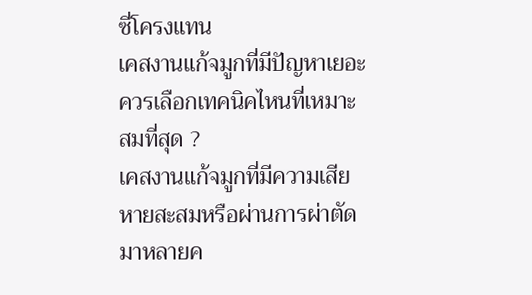ซี่โครงแทน
เคสงานแก้จมูกที่มีปัญหาเยอะควรเลือกเทคนิคไหนที่เหมาะสมที่สุด ?
เคสงานแก้จมูกที่มีความเสียหายสะสมหรือผ่านการผ่าตัดมาหลายค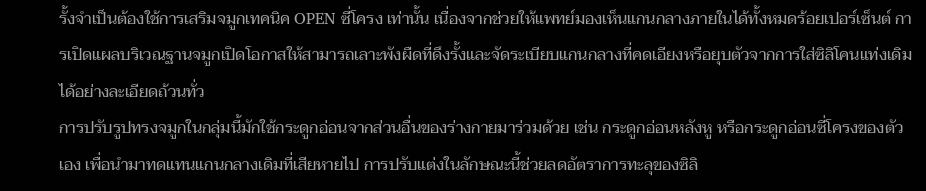รั้งจำเป็นต้องใช้การเสริมจมูกเทคนิค OPEN ซี่โครง เท่านั้น เนื่องจากช่วยให้แพทย์มองเห็นแกนกลางภายในได้ทั้งหมดร้อยเปอร์เซ็นต์ การเปิดแผลบริเวณฐานจมูกเปิดโอกาสให้สามารถเลาะพังผืดที่ดึงรั้งและจัดระเบียบแกนกลางที่คดเอียงหรือยุบตัวจากการใส่ซิลิโคนแท่งเดิมได้อย่างละเอียดถ้วนทั่ว
การปรับรูปทรงจมูกในกลุ่มนี้มักใช้กระดูกอ่อนจากส่วนอื่นของร่างกายมาร่วมด้วย เช่น กระดูกอ่อนหลังหู หรือกระดูกอ่อนซี่โครงของตัวเอง เพื่อนำมาทดแทนแกนกลางเดิมที่เสียหายไป การปรับแต่งในลักษณะนี้ช่วยลดอัตราการทะลุของซิลิ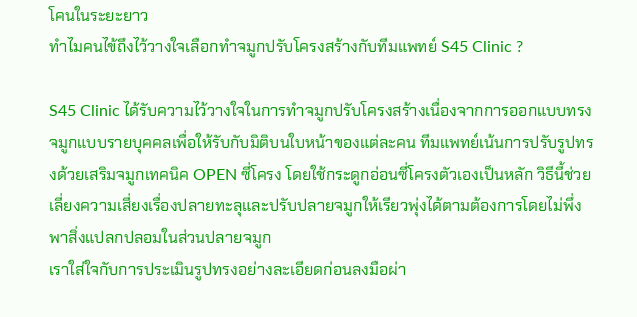โคนในระยะยาว
ทำไมคนไข้ถึงไว้วางใจเลือกทำจมูกปรับโครงสร้างกับทีมแพทย์ S45 Clinic ?

S45 Clinic ได้รับความไว้วางใจในการทำจมูกปรับโครงสร้างเนื่องจากการออกแบบทรงจมูกแบบรายบุคคลเพื่อให้รับกับมิติบนใบหน้าของแต่ละคน ทีมแพทย์เน้นการปรับรูปทรงด้วยเสริมจมูกเทคนิค OPEN ซี่โครง โดยใช้กระดูกอ่อนซี่โครงตัวเองเป็นหลัก วิธีนี้ช่วยเลี่ยงความเสี่ยงเรื่องปลายทะลุและปรับปลายจมูกให้เรียวพุ่งได้ตามต้องการโดยไม่พึ่งพาสิ่งแปลกปลอมในส่วนปลายจมูก
เราใส่ใจกับการประเมินรูปทรงอย่างละเอียดก่อนลงมือผ่า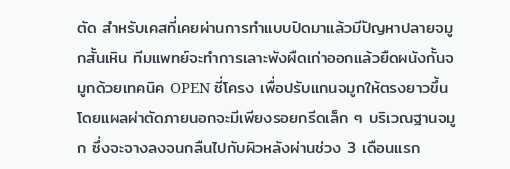ตัด สำหรับเคสที่เคยผ่านการทำแบบปิดมาแล้วมีปัญหาปลายจมูกสั้นเหิน ทีมแพทย์จะทำการเลาะพังผืดเก่าออกแล้วยืดผนังกั้นจมูกด้วยเทคนิค OPEN ซี่โครง เพื่อปรับแกนจมูกให้ตรงยาวขึ้น โดยแผลผ่าตัดภายนอกจะมีเพียงรอยกรีดเล็ก ๆ บริเวณฐานจมูก ซึ่งจะจางลงจนกลืนไปกับผิวหลังผ่านช่วง 3 เดือนแรก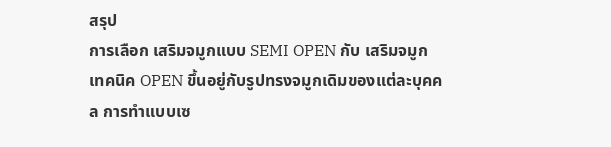สรุป
การเลือก เสริมจมูกแบบ SEMI OPEN กับ เสริมจมูกเทคนิค OPEN ขึ้นอยู่กับรูปทรงจมูกเดิมของแต่ละบุคคล การทำแบบเซ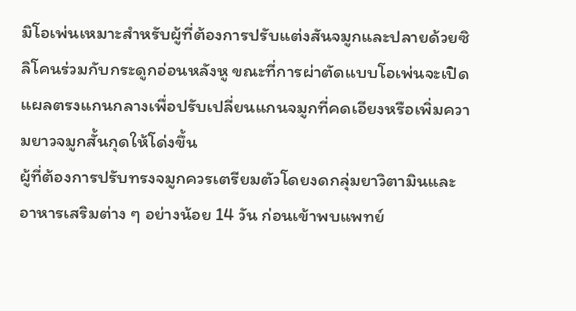มิโอเพ่นเหมาะสำหรับผู้ที่ต้องการปรับแต่งสันจมูกและปลายด้วยซิลิโคนร่วมกับกระดูกอ่อนหลังหู ขณะที่การผ่าตัดแบบโอเพ่นจะเปิดแผลตรงแกนกลางเพื่อปรับเปลี่ยนแกนจมูกที่คดเอียงหรือเพิ่มความยาวจมูกสั้นกุดให้โด่งขึ้น
ผู้ที่ต้องการปรับทรงจมูกควรเตรียมตัวโดยงดกลุ่มยาวิตามินและอาหารเสริมต่าง ๆ อย่างน้อย 14 วัน ก่อนเข้าพบแพทย์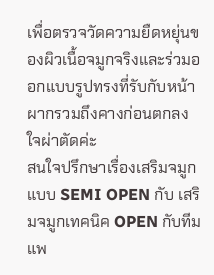เพื่อตรวจวัดความยืดหยุ่นของผิวเนื้อจมูกจริงและร่วมออกแบบรูปทรงที่รับกับหน้าผากรวมถึงคางก่อนตกลงใจผ่าตัดค่ะ
สนใจปรึกษาเรื่องเสริมจมูกแบบ SEMI OPEN กับ เสริมจมูกเทคนิค OPEN กับทีมแพ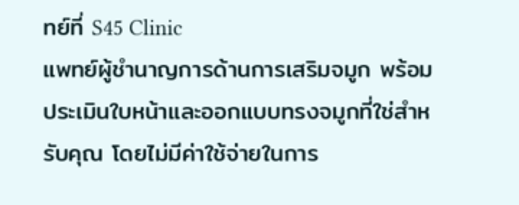ทย์ที่ S45 Clinic
แพทย์ผู้ชำนาญการด้านการเสริมจมูก พร้อมประเมินใบหน้าและออกแบบทรงจมูกที่ใช่สำหรับคุณ โดยไม่มีค่าใช้จ่ายในการ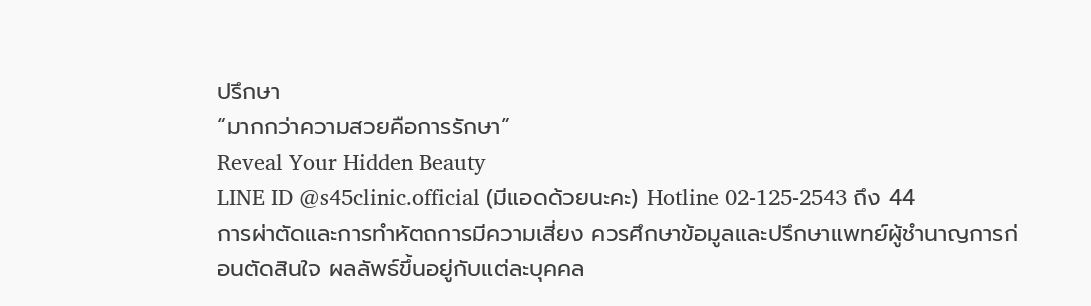ปรึกษา
“มากกว่าความสวยคือการรักษา”
Reveal Your Hidden Beauty
LINE ID @s45clinic.official (มีแอดด้วยนะคะ) Hotline 02-125-2543 ถึง 44
การผ่าตัดและการทำหัตถการมีความเสี่ยง ควรศึกษาข้อมูลและปรึกษาแพทย์ผู้ชำนาญการก่อนตัดสินใจ ผลลัพธ์ขึ้นอยู่กับแต่ละบุคคล